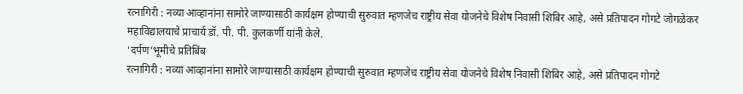रत्नागिरी : नव्या आव्हानांना सामोरे जाण्यासाठी कार्यक्षम होण्याची सुरुवात म्हणजेच राष्ट्रीय सेवा योजनेचे विशेष निवासी शिबिर आहे, असे प्रतिपादन गोगटे जोगळेकर महाविद्यालयाचे प्राचार्य डॉ. पी. पी. कुलकर्णी यांनी केले.
‘दर्पण’भूमीचे प्रतिबिंब
रत्नागिरी : नव्या आव्हानांना सामोरे जाण्यासाठी कार्यक्षम होण्याची सुरुवात म्हणजेच राष्ट्रीय सेवा योजनेचे विशेष निवासी शिबिर आहे, असे प्रतिपादन गोगटे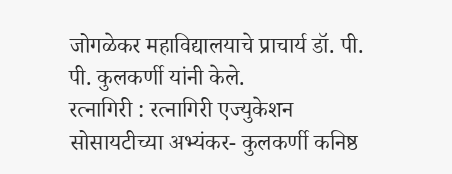जोगळेकर महाविद्यालयाचे प्राचार्य डॉ. पी. पी. कुलकर्णी यांनी केले.
रत्नागिरी : रत्नागिरी एज्युकेशन सोसायटीच्या अभ्यंकर- कुलकर्णी कनिष्ठ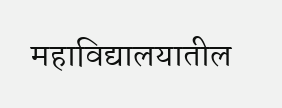महाविद्यालयातील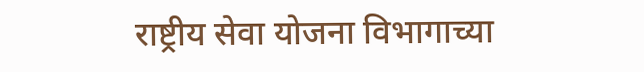राष्ट्रीय सेवा योजना विभागाच्या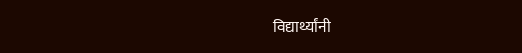विद्यार्थ्यांनी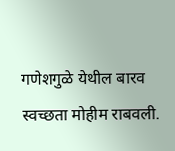गणेशगुळे येथील बारव स्वच्छता मोहीम राबवली.